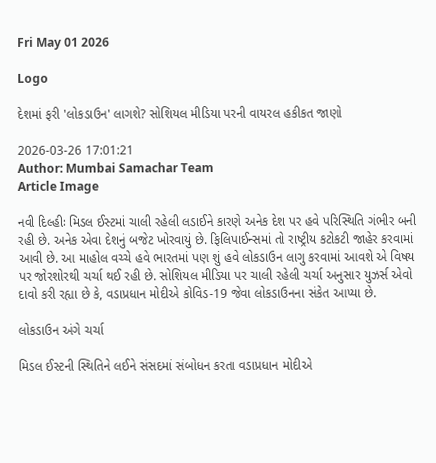Fri May 01 2026

Logo

દેશમાં ફરી 'લોકડાઉન' લાગશે? સોશિયલ મીડિયા પરની વાયરલ હકીકત જાણો

2026-03-26 17:01:21
Author: Mumbai Samachar Team
Article Image

નવી દિલ્હીઃ મિડલ ઈસ્ટમાં ચાલી રહેલી લડાઈને કારણે અનેક દેશ પર હવે પરિસ્થિતિ ગંભીર બની રહી છે. અનેક એવા દેશનું બજેટ ખોરવાયું છે. ફિલિપાઈન્સમાં તો રાષ્ટ્રીય કટોકટી જાહેર કરવામાં આવી છે. આ માહોલ વચ્ચે હવે ભારતમાં પણ શું હવે લોકડાઉન લાગુ કરવામાં આવશે એ વિષય પર જોરશોરથી ચર્ચા થઈ રહી છે. સોશિયલ મીડિયા પર ચાલી રહેલી ચર્ચા અનુસાર યુઝર્સ એવો દાવો કરી રહ્યા છે કે, વડાપ્રધાન મોદીએ કોવિડ-19 જેવા લોકડાઉનના સંકેત આપ્યા છે.

લોકડાઉન અંગે ચર્ચા

મિડલ ઈસ્ટની સ્થિતિને લઈને સંસદમાં સંબોધન કરતા વડાપ્રધાન મોદીએ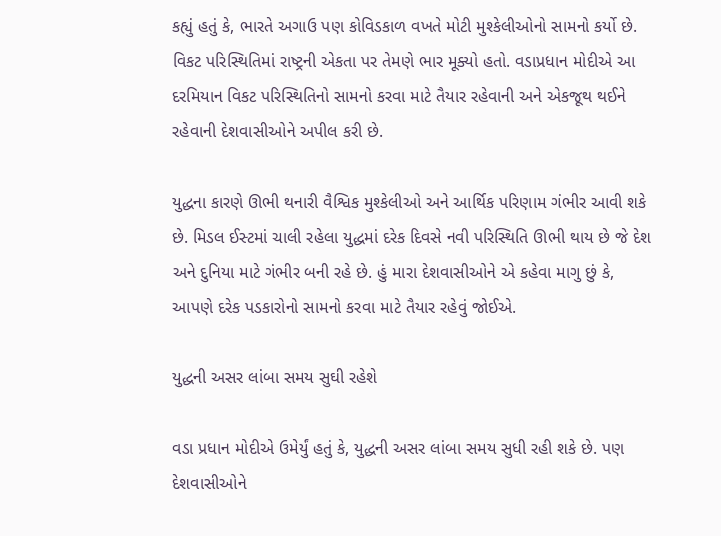કહ્યું હતું કે, ભારતે અગાઉ પણ કોવિડકાળ વખતે મોટી મુશ્કેલીઓનો સામનો કર્યો છે. વિકટ પરિસ્થિતિમાં રાષ્ટ્રની એકતા પર તેમણે ભાર મૂક્યો હતો. વડાપ્રધાન મોદીએ આ દરમિયાન વિકટ પરિસ્થિતિનો સામનો કરવા માટે તૈયાર રહેવાની અને એકજૂથ થઈને રહેવાની દેશવાસીઓને અપીલ કરી છે.

યુદ્ધના કારણે ઊભી થનારી વૈશ્વિક મુશ્કેલીઓ અને આર્થિક પરિણામ ગંભીર આવી શકે છે. મિડલ ઈસ્ટમાં ચાલી રહેલા યુદ્ધમાં દરેક દિવસે નવી પરિસ્થિતિ ઊભી થાય છે જે દેશ અને દુનિયા માટે ગંભીર બની રહે છે. હું મારા દેશવાસીઓને એ કહેવા માગુ છું કે, આપણે દરેક પડકારોનો સામનો કરવા માટે તૈયાર રહેવું જોઈએ.

યુદ્ધની અસર લાંબા સમય સુઘી રહેશે

વડા પ્રધાન મોદીએ ઉમેર્યું હતું કે, યુદ્ધની અસર લાંબા સમય સુધી રહી શકે છે. પણ દેશવાસીઓને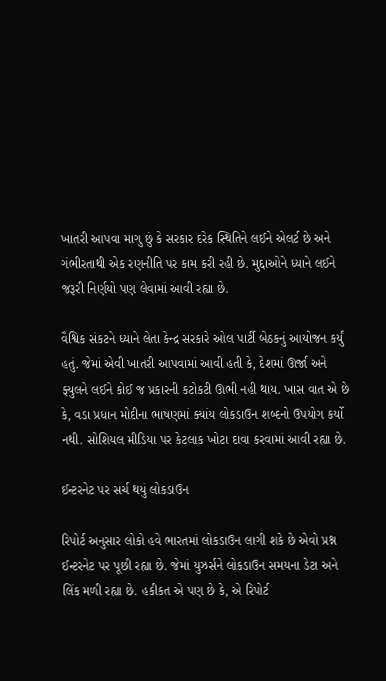ખાતરી આપવા માગુ છું કે સરકાર દરેક સ્થિતિને લઈને એલર્ટ છે અને ગંભીરતાથી એક રણનીતિ પર કામ કરી રહી છે. મુદ્દાઓને ધ્યાને લઈને જરૂરી નિર્ણયો પણ લેવામાં આવી રહ્યા છે.

વૈશ્વિક સંકટને ધ્યાને લેતા કેન્દ્ર સરકારે ઓલ પાર્ટી બેઠકનું આયોજન કર્યું હતું. જેમાં એવી ખાતરી આપવામાં આવી હતી કે, દેશમાં ઊર્જા અને ફ્યુલને લઈને કોઈ જ પ્રકારની કટોકટી ઊભી નહી થાય. ખાસ વાત એ છે કે, વડા પ્રધાન મોદીના ભાષણમાં ક્યાંય લોકડાઉન શબ્દનો ઉપયોગ કર્યો નથી. સોશિયલ મીડિયા પર કેટલાક ખોટા દાવા કરવામાં આવી રહ્યા છે.

ઈન્ટરનેટ પર સર્ચ થયું લોકડાઉન

રિપોર્ટ અનુસાર લોકો હવે ભારતમાં લોકડાઉન લાગી શકે છે એવો પ્રશ્ન ઈન્ટરનેટ પર પૂછી રહ્યા છે. જેમાં યુઝર્સને લોકડાઉન સમયના ડેટા અને લિંક મળી રહ્યા છે. હકીકત એ પણ છે કે, એ રિપોર્ટ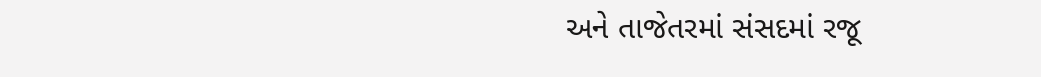અને તાજેતરમાં સંસદમાં રજૂ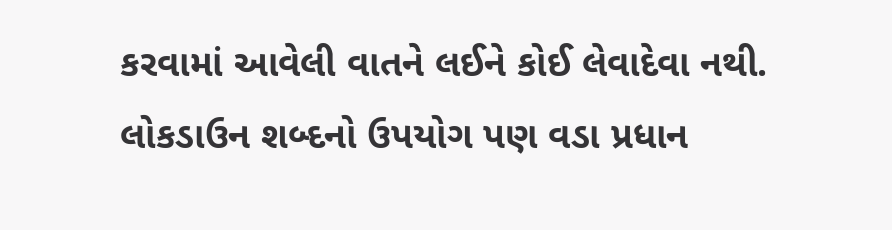કરવામાં આવેલી વાતને લઈને કોઈ લેવાદેવા નથી. લોકડાઉન શબ્દનો ઉપયોગ પણ વડા પ્રધાન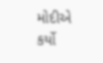મોદીએ કર્યો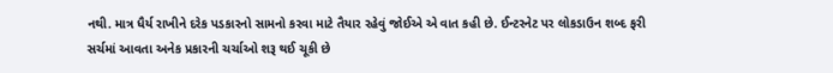નથી. માત્ર ધૈર્ય રાખીને દરેક પડકારનો સામનો કરવા માટે તૈયાર રહેવું જોઈએ એ વાત કહી છે. ઈન્ટરનેટ પર લોકડાઉન શબ્દ ફરી સર્ચમાં આવતા અનેક પ્રકારની ચર્ચાઓ શરૂ થઈ ચૂકી છે